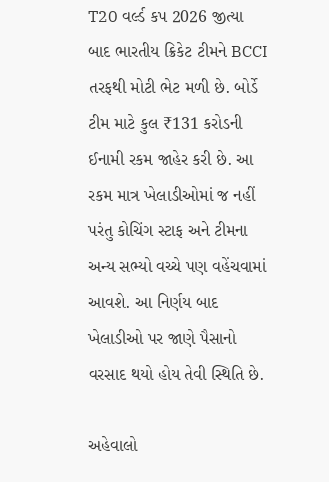T20 વર્લ્ડ કપ 2026 જીત્યા બાદ ભારતીય ક્રિકેટ ટીમને BCCI તરફથી મોટી ભેટ મળી છે. બોર્ડે ટીમ માટે કુલ ₹131 કરોડની ઈનામી રકમ જાહેર કરી છે. આ રકમ માત્ર ખેલાડીઓમાં જ નહીં પરંતુ કોચિંગ સ્ટાફ અને ટીમના અન્ય સભ્યો વચ્ચે પણ વહેંચવામાં આવશે. આ નિર્ણય બાદ ખેલાડીઓ પર જાણે પૈસાનો વરસાદ થયો હોય તેવી સ્થિતિ છે.

અહેવાલો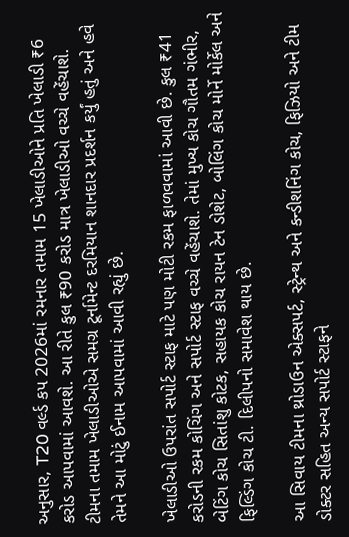અનુસાર, T20 વર્લ્ડ કપ 2026માં રમનાર તમામ 15 ખેલાડીઓને પ્રતિ ખેલાડી ₹6 કરોડ આપવામાં આવશે. આ રીતે કુલ ₹90 કરોડ માત્ર ખેલાડીઓ વચ્ચે વહેંચાશે. ટીમના તમામ ખેલાડીઓએ સમગ્ર ટૂર્નામેન્ટ દરમિયાન શાનદાર પ્રદર્શન કર્યું હતું અને હવે તેમને આ મોટું ઈનામ આપવામાં આવી રહ્યું છે.

ખેલાડીઓ ઉપરાંત સપોર્ટ સ્ટાફ માટે પણ મોટી રકમ ફાળવવામાં આવી છે. કુલ ₹41 કરોડની રકમ કોચિંગ અને સપોર્ટ સ્ટાફ વચ્ચે વહેંચાશે. તેમાં મુખ્ય કોચ ગૌતમ ગંભીર, બેટિંગ કોચ સિતાંશુ કોટક, સહાયક કોચ રાયન ટેન ડોશેટ, બોલિંગ કોચ મોર્ને મોર્કેલ અને ફિલ્ડિંગ કોચ ટી. દિલીપનો સમાવેશ થાય છે.

આ સિવાય ટીમના થ્રોડાઉન એક્સપર્ટ, સ્ટ્રેન્થ અને કન્ડીશનિંગ કોચ, ફિઝિયો અને ટીમ ડોક્ટર સહિત અન્ય સપોર્ટ સ્ટાફને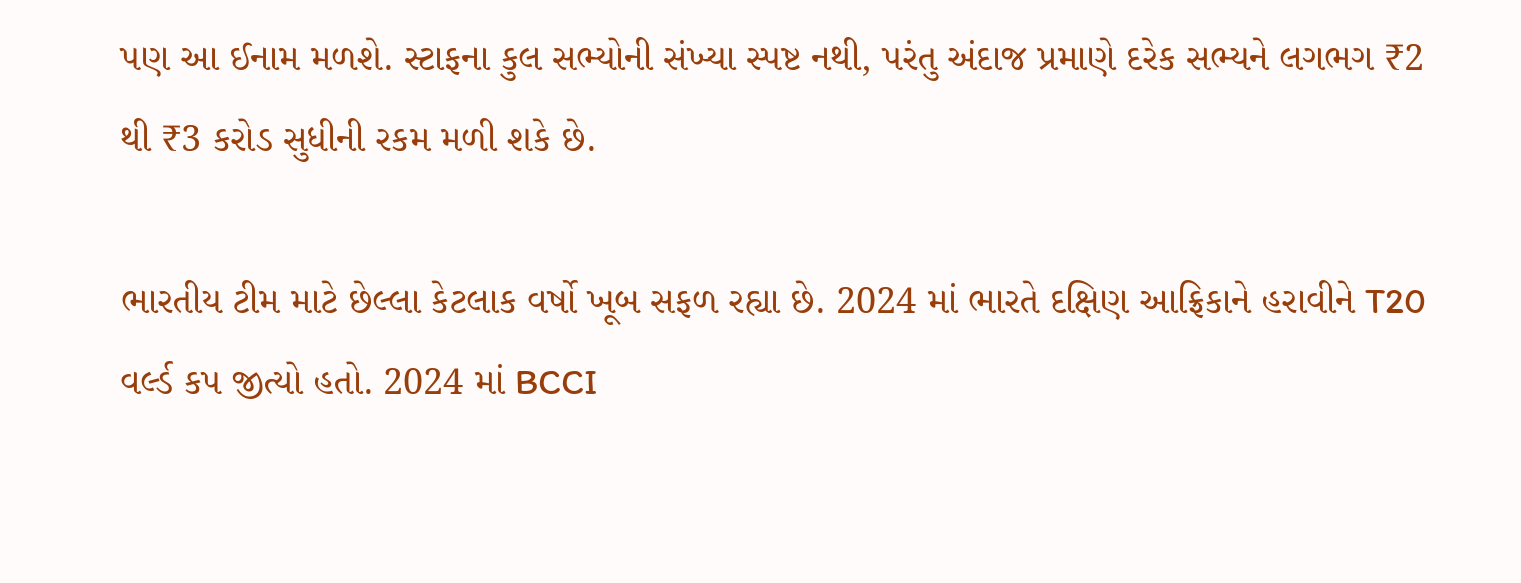પણ આ ઈનામ મળશે. સ્ટાફના કુલ સભ્યોની સંખ્યા સ્પષ્ટ નથી, પરંતુ અંદાજ પ્રમાણે દરેક સભ્યને લગભગ ₹2 થી ₹3 કરોડ સુધીની રકમ મળી શકે છે.

ભારતીય ટીમ માટે છેલ્લા કેટલાક વર્ષો ખૂબ સફળ રહ્યા છે. 2024 માં ભારતે દક્ષિણ આફ્રિકાને હરાવીને T20 વર્લ્ડ કપ જીત્યો હતો. 2024 માં BCCI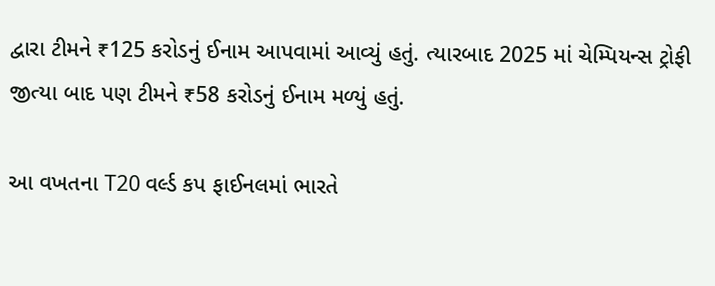દ્વારા ટીમને ₹125 કરોડનું ઈનામ આપવામાં આવ્યું હતું. ત્યારબાદ 2025 માં ચેમ્પિયન્સ ટ્રોફી જીત્યા બાદ પણ ટીમને ₹58 કરોડનું ઈનામ મળ્યું હતું.

આ વખતના T20 વર્લ્ડ કપ ફાઈનલમાં ભારતે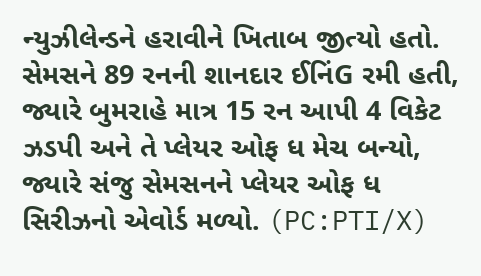ન્યુઝીલેન્ડને હરાવીને ખિતાબ જીત્યો હતો. સેમસને 89 રનની શાનદાર ઈનિંG રમી હતી, જ્યારે બુમરાહે માત્ર 15 રન આપી 4 વિકેટ ઝડપી અને તે પ્લેયર ઓફ ધ મેચ બન્યો, જ્યારે સંજુ સેમસનને પ્લેયર ઓફ ધ સિરીઝનો એવોર્ડ મળ્યો. (PC:PTI/X)